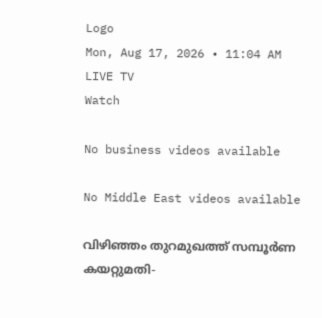Logo
Mon, Aug 17, 2026 • 11:04 AM
LIVE TV
Watch

No business videos available

No Middle East videos available

വിഴിഞ്ഞം തുറമുഖത്ത് സമ്പൂര്‍ണ കയറ്റുമതി-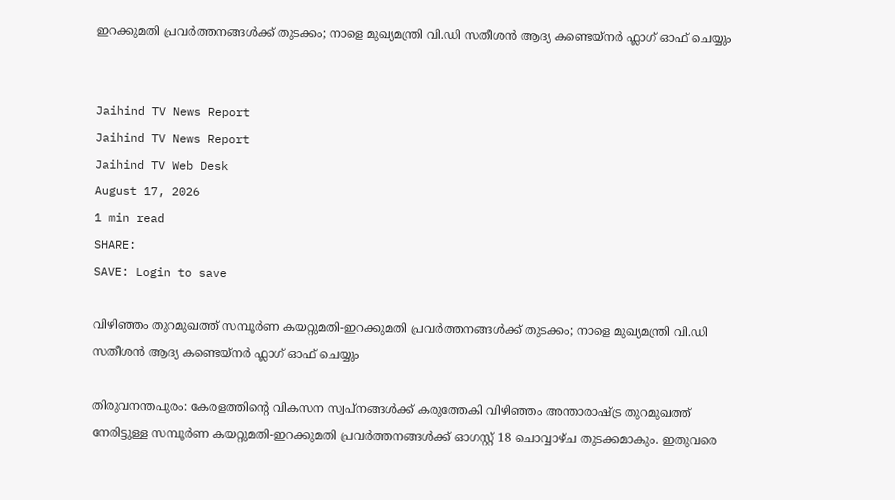ഇറക്കുമതി പ്രവര്‍ത്തനങ്ങള്‍ക്ക് തുടക്കം; നാളെ മുഖ്യമന്ത്രി വി.ഡി സതീശന്‍ ആദ്യ കണ്ടെയ്നർ ഫ്ലാഗ് ഓഫ് ചെയ്യും


Jaihind TV News Report
Jaihind TV News Report
Jaihind TV Web Desk
August 17, 2026
1 min read
SHARE:
SAVE: Login to save

വിഴിഞ്ഞം തുറമുഖത്ത് സമ്പൂര്‍ണ കയറ്റുമതി-ഇറക്കുമതി പ്രവര്‍ത്തനങ്ങള്‍ക്ക് തുടക്കം; നാളെ മുഖ്യമന്ത്രി വി.ഡി സതീശന്‍ ആദ്യ കണ്ടെയ്നർ ഫ്ലാഗ് ഓഫ് ചെയ്യും

തിരുവനന്തപുരം: കേരളത്തിന്റെ വികസന സ്വപ്നങ്ങൾക്ക് കരുത്തേകി വിഴിഞ്ഞം അന്താരാഷ്ട്ര തുറമുഖത്ത് നേരിട്ടുള്ള സമ്പൂർണ കയറ്റുമതി-ഇറക്കുമതി പ്രവർത്തനങ്ങൾക്ക് ഓഗസ്റ്റ് 18 ചൊവ്വാഴ്ച തുടക്കമാകും. ഇതുവരെ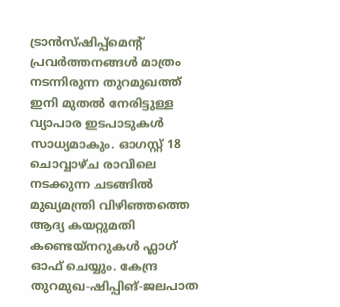ട്രാൻസ്ഷിപ്പ്‌മെന്റ് പ്രവർത്തനങ്ങൾ മാത്രം നടന്നിരുന്ന തുറമുഖത്ത് ഇനി മുതൽ നേരിട്ടുള്ള വ്യാപാര ഇടപാടുകൾ സാധ്യമാകും. ഓഗസ്റ്റ് 18 ചൊവ്വാഴ്ച രാവിലെ നടക്കുന്ന ചടങ്ങിൽ മുഖ്യമന്ത്രി വിഴിഞ്ഞത്തെ ആദ്യ കയറ്റുമതി കണ്ടെയ്നറുകൾ ഫ്ലാഗ് ഓഫ് ചെയ്യും. കേന്ദ്ര തുറമുഖ-ഷിപ്പിങ്-ജലപാത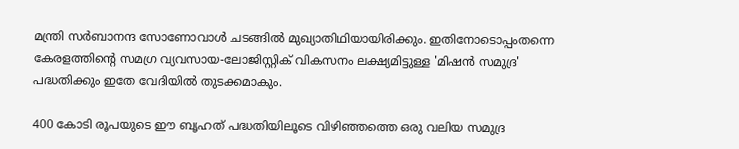മന്ത്രി സർബാനന്ദ സോണോവാൾ ചടങ്ങിൽ മുഖ്യാതിഥിയായിരിക്കും. ഇതിനോടൊപ്പംതന്നെ കേരളത്തിന്റെ സമഗ്ര വ്യവസായ-ലോജിസ്റ്റിക് വികസനം ലക്ഷ്യമിട്ടുള്ള 'മിഷൻ സമുദ്ര' പദ്ധതിക്കും ഇതേ വേദിയിൽ തുടക്കമാകും.

400 കോടി രൂപയുടെ ഈ ബൃഹത് പദ്ധതിയിലൂടെ വിഴിഞ്ഞത്തെ ഒരു വലിയ സമുദ്ര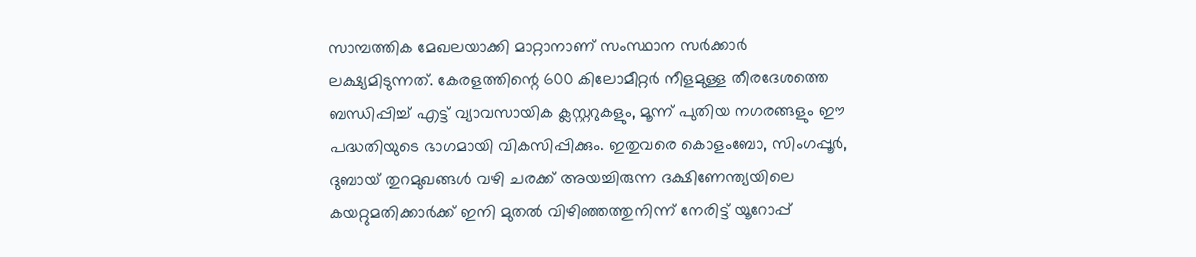സാമ്പത്തിക മേഖലയാക്കി മാറ്റാനാണ് സംസ്ഥാന സർക്കാർ ലക്ഷ്യമിടുന്നത്. കേരളത്തിന്റെ 600 കിലോമീറ്റർ നീളമുള്ള തീരദേശത്തെ ബന്ധിപ്പിച്ച് എട്ട് വ്യാവസായിക ക്ലസ്റ്ററുകളും, മൂന്ന് പുതിയ നഗരങ്ങളും ഈ പദ്ധതിയുടെ ഭാഗമായി വികസിപ്പിക്കും. ഇതുവരെ കൊളംബോ, സിംഗപ്പൂർ, ദുബായ് തുറമുഖങ്ങൾ വഴി ചരക്ക് അയച്ചിരുന്ന ദക്ഷിണേന്ത്യയിലെ കയറ്റുമതിക്കാർക്ക് ഇനി മുതൽ വിഴിഞ്ഞത്തുനിന്ന് നേരിട്ട് യൂറോപ്പ്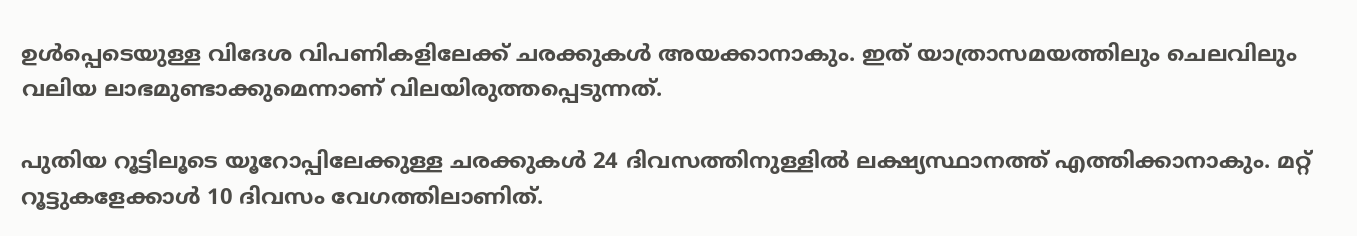ഉൾപ്പെടെയുള്ള വിദേശ വിപണികളിലേക്ക് ചരക്കുകൾ അയക്കാനാകും. ഇത് യാത്രാസമയത്തിലും ചെലവിലും വലിയ ലാഭമുണ്ടാക്കുമെന്നാണ് വിലയിരുത്തപ്പെടുന്നത്.

പുതിയ റൂട്ടിലൂടെ യൂറോപ്പിലേക്കുള്ള ചരക്കുകൾ 24 ദിവസത്തിനുള്ളിൽ ലക്ഷ്യസ്ഥാനത്ത് എത്തിക്കാനാകും. മറ്റ് റൂട്ടുകളേക്കാൾ 10 ദിവസം വേഗത്തിലാണിത്.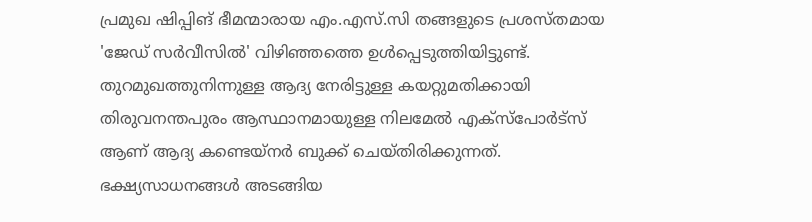പ്രമുഖ ഷിപ്പിങ് ഭീമന്മാരായ എം.എസ്.സി തങ്ങളുടെ പ്രശസ്തമായ 'ജേഡ് സർവീസിൽ' വിഴിഞ്ഞത്തെ ഉൾപ്പെടുത്തിയിട്ടുണ്ട്. തുറമുഖത്തുനിന്നുള്ള ആദ്യ നേരിട്ടുള്ള കയറ്റുമതിക്കായി തിരുവനന്തപുരം ആസ്ഥാനമായുള്ള നിലമേൽ എക്‌സ്‌പോർട്‌സ് ആണ് ആദ്യ കണ്ടെയ്നർ ബുക്ക് ചെയ്തിരിക്കുന്നത്. ഭക്ഷ്യസാധനങ്ങൾ അടങ്ങിയ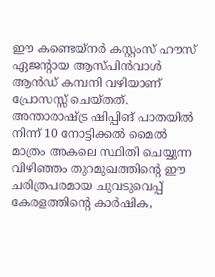ഈ കണ്ടെയ്നർ കസ്റ്റംസ് ഹൗസ് ഏജന്റായ ആസ്പിൻവാൾ ആൻഡ് കമ്പനി വഴിയാണ് പ്രോസസ്സ് ചെയ്തത്. അന്താരാഷ്ട്ര ഷിപ്പിങ് പാതയിൽ നിന്ന് 10 നോട്ടിക്കൽ മൈൽ മാത്രം അകലെ സ്ഥിതി ചെയ്യുന്ന വിഴിഞ്ഞം തുറമുഖത്തിന്റെ ഈ ചരിത്രപരമായ ചുവടുവെപ്പ് കേരളത്തിന്റെ കാർഷിക,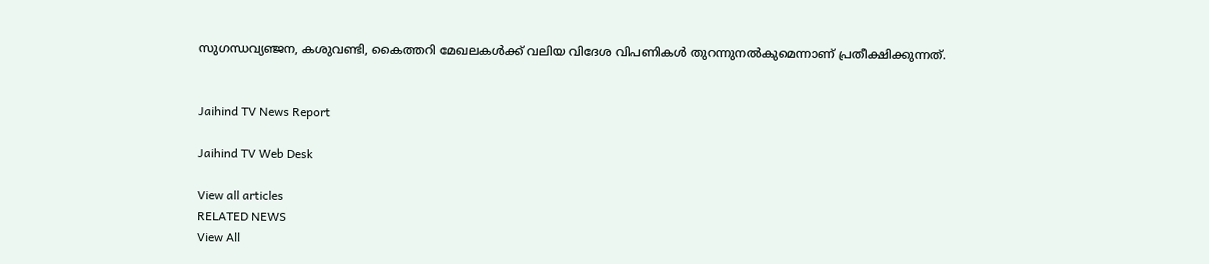സുഗന്ധവ്യഞ്ജന, കശുവണ്ടി, കൈത്തറി മേഖലകൾക്ക് വലിയ വിദേശ വിപണികൾ തുറന്നുനൽകുമെന്നാണ് പ്രതീക്ഷിക്കുന്നത്.


Jaihind TV News Report

Jaihind TV Web Desk

View all articles
RELATED NEWS
View All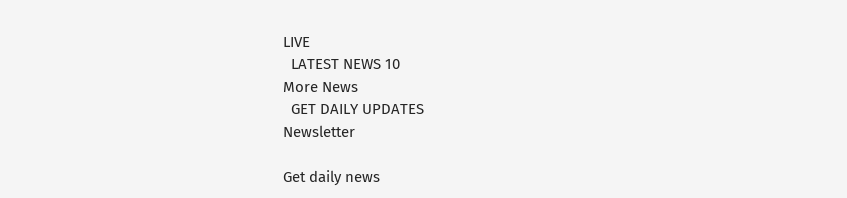LIVE
  LATEST NEWS 10
More News
  GET DAILY UPDATES
Newsletter

Get daily news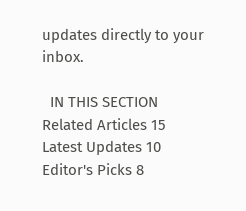updates directly to your inbox.

  IN THIS SECTION
Related Articles 15
Latest Updates 10
Editor's Picks 8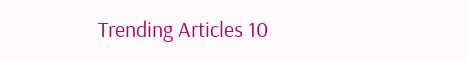Trending Articles 10